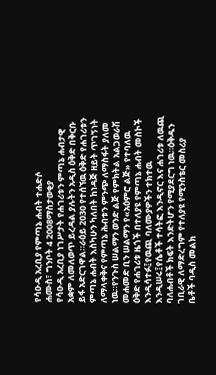የሳዑዲ አረቢያ የምጣኔ ሐብት ተሐድሶ
ሐሙስ፣ ግንቦት 4 2008ማስታወቂያ
የሳዑዲ አረቢያ ነገሥታት የሐገሪቱን ምጣኔ ሐብታዊ አቋም ለመለወጥ ይረዳል ያሉትን አዲስ ዕቅድ በቅርቡ ይፋ አድርገዋል።ራዕይ 2030 የተሰኘዉ ዕቅድ የሐገሪቱን ምጣኔ ሐብት እስካሁን ካለበት ከነዳጅ ዘይት ጥገኝነት ለማላቀቅና የምጣኔ ሕብቱን ምንጭ ለማስፋት ያለመ ነዉ።የንጉስ ሠልማን ወንድ ልጅ የምክትል አልጋወራሽ መሐመድ ቢን ሠልማን የ«አዕምሮ ልጅ» የተባለዉ ዕቅድ የሐገሪቱ ዜጎች በተለያዩ የምጣኔ ሐብት መስኮች እንዲሳተፉ፤የዉጪ ባለሙያዎችን ተክተዉ እንዲሠሩ፤የሴቶች ተሳትፎ እንዲኖር እና ሐገሪቱ ለዉጪ ባለሐብቶች ክፍት እንድትሆን የሚያደርግ ነዉ።ዕቅዱን ገቢራዊ ለማድረግም የተለያዩ የሚንስቴር መስሪያ ቤቶች ባዲስ መልክ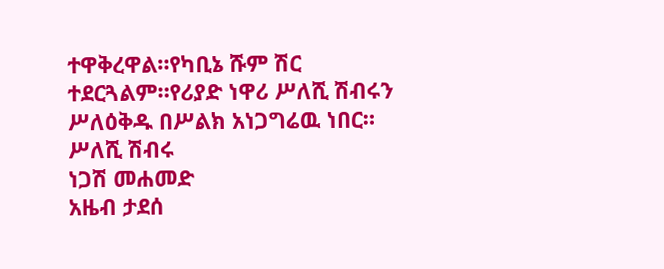ተዋቅረዋል።የካቢኔ ሹም ሽር ተደርጓልም።የሪያድ ነዋሪ ሥለሺ ሽብሩን ሥለዕቅዱ በሥልክ አነጋግሬዉ ነበር።
ሥለሺ ሽብሩ
ነጋሽ መሐመድ
አዜብ ታደሰ